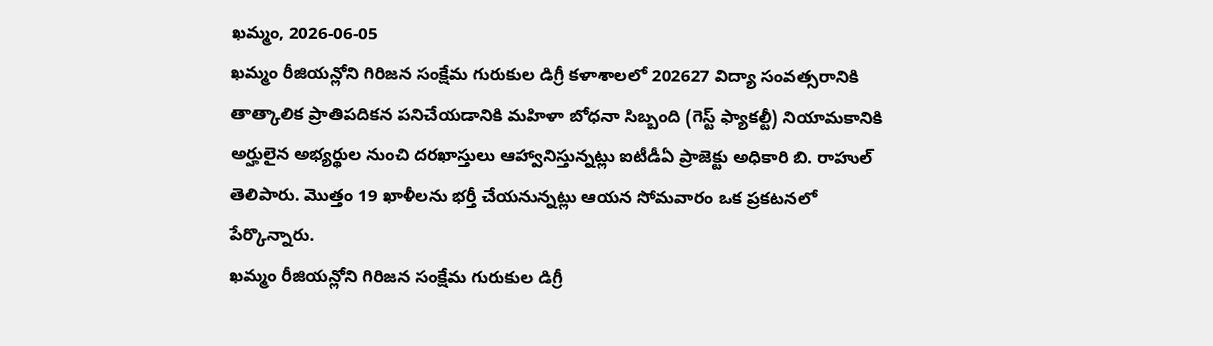ఖమ్మం, 2026-06-05
ఖమ్మం రీజియన్లోని గిరిజన సంక్షేమ గురుకుల డిగ్రీ కళాశాలలో 202627 విద్యా సంవత్సరానికి తాత్కాలిక ప్రాతిపదికన పనిచేయడానికి మహిళా బోధనా సిబ్బంది (గెస్ట్ ఫ్యాకల్టీ) నియామకానికి అర్హులైన అభ్యర్థుల నుంచి దరఖాస్తులు ఆహ్వానిస్తున్నట్లు ఐటీడీఏ ప్రాజెక్టు అధికారి బి. రాహుల్ తెలిపారు. మొత్తం 19 ఖాళీలను భర్తీ చేయనున్నట్లు ఆయన సోమవారం ఒక ప్రకటనలో పేర్కొన్నారు.
ఖమ్మం రీజియన్లోని గిరిజన సంక్షేమ గురుకుల డిగ్రీ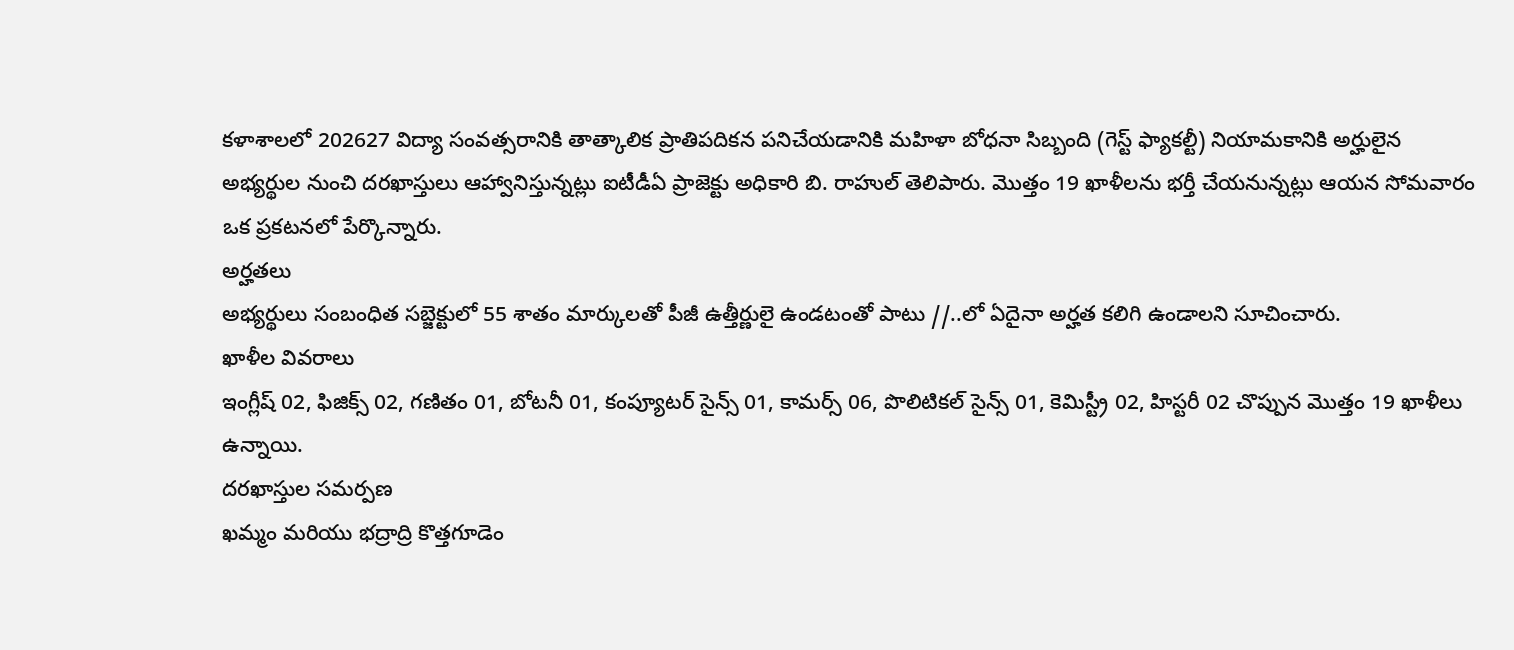కళాశాలలో 202627 విద్యా సంవత్సరానికి తాత్కాలిక ప్రాతిపదికన పనిచేయడానికి మహిళా బోధనా సిబ్బంది (గెస్ట్ ఫ్యాకల్టీ) నియామకానికి అర్హులైన అభ్యర్థుల నుంచి దరఖాస్తులు ఆహ్వానిస్తున్నట్లు ఐటీడీఏ ప్రాజెక్టు అధికారి బి. రాహుల్ తెలిపారు. మొత్తం 19 ఖాళీలను భర్తీ చేయనున్నట్లు ఆయన సోమవారం ఒక ప్రకటనలో పేర్కొన్నారు.
అర్హతలు
అభ్యర్థులు సంబంధిత సబ్జెక్టులో 55 శాతం మార్కులతో పీజీ ఉత్తీర్ణులై ఉండటంతో పాటు //..లో ఏదైనా అర్హత కలిగి ఉండాలని సూచించారు.
ఖాళీల వివరాలు
ఇంగ్లీష్ 02, ఫిజిక్స్ 02, గణితం 01, బోటనీ 01, కంప్యూటర్ సైన్స్ 01, కామర్స్ 06, పొలిటికల్ సైన్స్ 01, కెమిస్ట్రీ 02, హిస్టరీ 02 చొప్పున మొత్తం 19 ఖాళీలు ఉన్నాయి.
దరఖాస్తుల సమర్పణ
ఖమ్మం మరియు భద్రాద్రి కొత్తగూడెం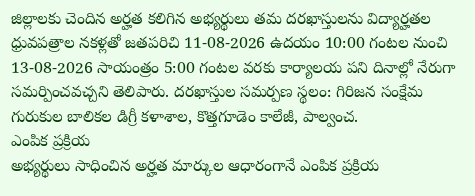జిల్లాలకు చెందిన అర్హత కలిగిన అభ్యర్థులు తమ దరఖాస్తులను విద్యార్హతల ధ్రువపత్రాల నకళ్లతో జతపరిచి 11-08-2026 ఉదయం 10:00 గంటల నుంచి 13-08-2026 సాయంత్రం 5:00 గంటల వరకు కార్యాలయ పని దినాల్లో నేరుగా సమర్పించవచ్చని తెలిపారు. దరఖాస్తుల సమర్పణ స్థలం: గిరిజన సంక్షేమ గురుకుల బాలికల డిగ్రీ కళాశాల, కొత్తగూడెం కాలేజీ, పాల్వంచ.
ఎంపిక ప్రక్రియ
అభ్యర్థులు సాధించిన అర్హత మార్కుల ఆధారంగానే ఎంపిక ప్రక్రియ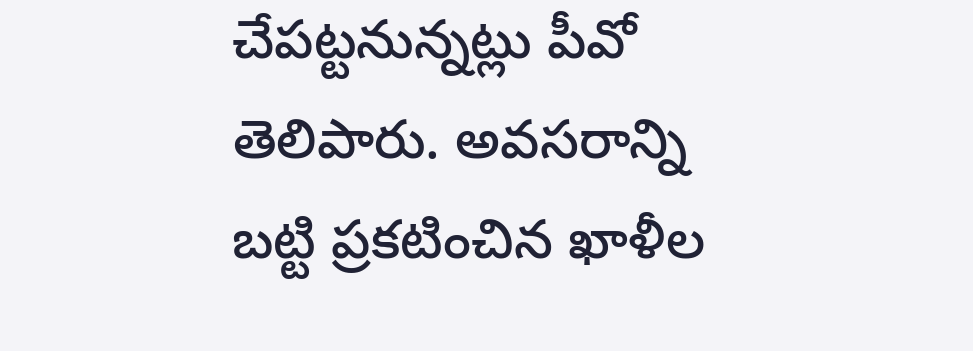చేపట్టనున్నట్లు పీవో తెలిపారు. అవసరాన్ని బట్టి ప్రకటించిన ఖాళీల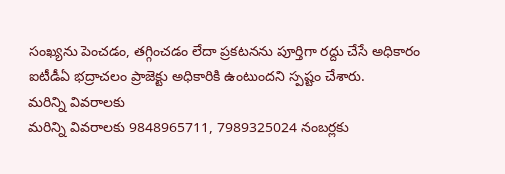సంఖ్యను పెంచడం, తగ్గించడం లేదా ప్రకటనను పూర్తిగా రద్దు చేసే అధికారం ఐటీడీఏ భద్రాచలం ప్రాజెక్టు అధికారికి ఉంటుందని స్పష్టం చేశారు.
మరిన్ని వివరాలకు
మరిన్ని వివరాలకు 9848965711, 7989325024 నంబర్లకు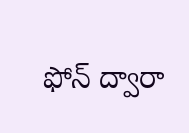ఫోన్ ద్వారా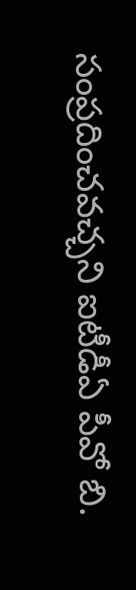సంప్రదించవచ్చని ఐటీడీఏ పీవో బి.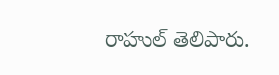రాహుల్ తెలిపారు.